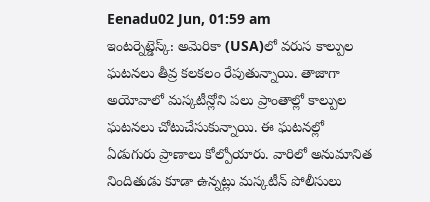Eenadu02 Jun, 01:59 am
ఇంటర్నెట్డెస్క్: అమెరికా (USA)లో వరుస కాల్పుల ఘటనలు తీవ్ర కలకలం రేపుతున్నాయి. తాజాగా అయోవాలో మస్కటీన్లోని పలు ప్రాంతాల్లో కాల్పుల ఘటనలు చోటుచేసుకున్నాయి. ఈ ఘటనల్లో ఏడుగురు ప్రాణాలు కోల్పోయారు. వారిలో అనుమానిత నిందితుడు కూడా ఉన్నట్లు మస్కటీన్ పోలీసులు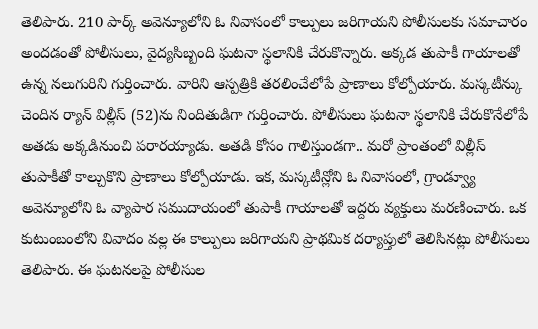తెలిపారు. 210 పార్క్ అవెన్యూలోని ఓ నివాసంలో కాల్పులు జరిగాయని పోలీసులకు సమాచారం అందడంతో పోలీసులు, వైద్యసిబ్బంది ఘటనా స్థలానికి చేరుకొన్నారు. అక్కడ తుపాకీ గాయాలతో ఉన్న నలుగురిని గుర్తించారు. వారిని ఆస్పత్రికి తరలించేలోపే ప్రాణాలు కోల్పోయారు. మస్కటీన్కు చెందిన ర్యాన్ విల్లీస్ (52)ను నిందితుడిగా గుర్తించారు. పోలీసులు ఘటనా స్థలానికి చేరుకొనేలోపే అతడు అక్కడినుంచి పరారయ్యాడు. అతడి కోసం గాలిస్తుండగా.. మరో ప్రాంతంలో విల్లీస్ తుపాకీతో కాల్చుకొని ప్రాణాలు కోల్పోయాడు. ఇక, మస్కటీన్లోని ఓ నివాసంలో, గ్రాండ్వ్యూ అవెన్యూలోని ఓ వ్యాపార సముదాయంలో తుపాకీ గాయాలతో ఇద్దరు వ్యక్తులు మరణించారు. ఒక కుటుంబంలోని వివాదం వల్ల ఈ కాల్పులు జరిగాయని ప్రాథమిక దర్యాప్తులో తెలిసినట్లు పోలీసులు తెలిపారు. ఈ ఘటనలపై పోలీసుల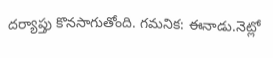దర్యాప్తు కొనసాగుతోంది. గమనిక: ఈనాడు.నెట్లో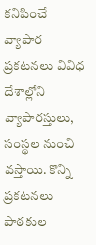కనిపించే వ్యాపార ప్రకటనలు వివిధ దేశాల్లోని వ్యాపారస్తులు, సంస్థల నుంచి వస్తాయి. కొన్ని ప్రకటనలు పాఠకుల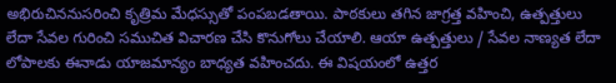అభిరుచిననుసరించి కృత్రిమ మేధస్సుతో పంపబడతాయి. పాఠకులు తగిన జాగ్రత్త వహించి, ఉత్పత్తులు లేదా సేవల గురించి సముచిత విచారణ చేసి కొనుగోలు చేయాలి. ఆయా ఉత్పత్తులు / సేవల నాణ్యత లేదా లోపాలకు ఈనాడు యాజమాన్యం బాధ్యత వహించదు. ఈ విషయంలో ఉత్తర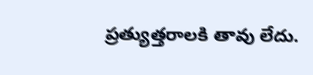ప్రత్యుత్తరాలకి తావు లేదు.